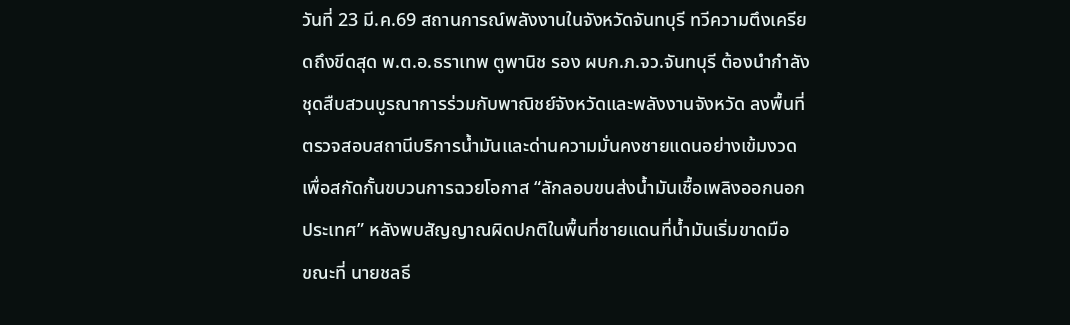วันที่ 23 มี.ค.69 สถานการณ์พลังงานในจังหวัดจันทบุรี ทวีความตึงเครียดถึงขีดสุด พ.ต.อ.ธราเทพ ตูพานิช รอง ผบก.ภ.จว.จันทบุรี ต้องนำกำลังชุดสืบสวนบูรณาการร่วมกับพาณิชย์จังหวัดและพลังงานจังหวัด ลงพื้นที่ตรวจสอบสถานีบริการน้ำมันและด่านความมั่นคงชายแดนอย่างเข้มงวด เพื่อสกัดกั้นขบวนการฉวยโอกาส “ลักลอบขนส่งน้ำมันเชื้อเพลิงออกนอกประเทศ” หลังพบสัญญาณผิดปกติในพื้นที่ชายแดนที่น้ำมันเริ่มขาดมือ
ขณะที่ นายชลธี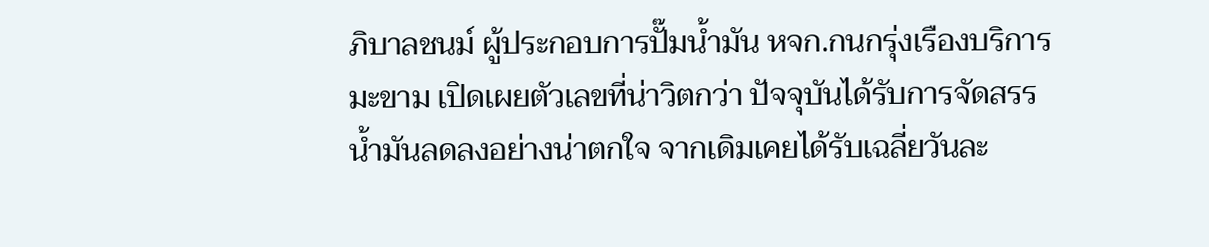ภิบาลชนม์ ผู้ประกอบการปั๊มน้ำมัน หจก.กนกรุ่งเรืองบริการมะขาม เปิดเผยตัวเลขที่น่าวิตกว่า ปัจจุบันได้รับการจัดสรรน้ำมันลดลงอย่างน่าตกใจ จากเดิมเคยได้รับเฉลี่ยวันละ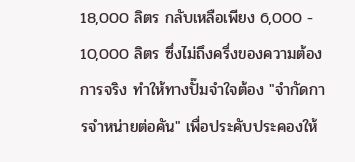18,000 ลิตร กลับเหลือเพียง 6,000 - 10,000 ลิตร ซึ่งไม่ถึงครึ่งของความต้องการจริง ทำให้ทางปั๊มจำใจต้อง "จำกัดการจำหน่ายต่อคัน" เพื่อประคับประคองให้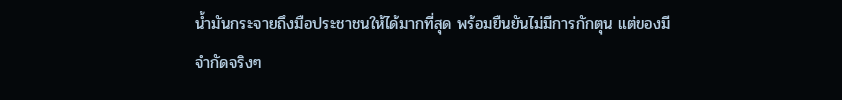น้ำมันกระจายถึงมือประชาชนให้ได้มากที่สุด พร้อมยืนยันไม่มีการกักตุน แต่ของมีจำกัดจริงๆ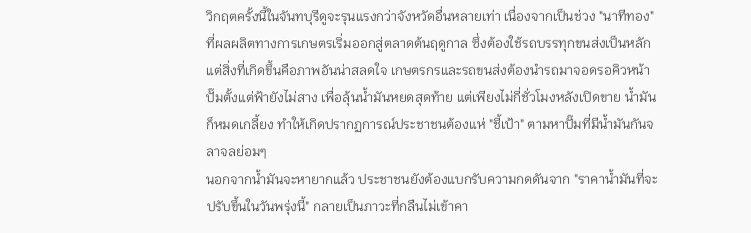วิกฤตครั้งนี้ในจันทบุรีดูจะรุนแรงกว่าจังหวัดอื่นหลายเท่า เนื่องจากเป็นช่วง "นาทีทอง" ที่ผลผลิตทางการเกษตรเริ่มออกสู่ตลาดต้นฤดูกาล ซึ่งต้องใช้รถบรรทุกขนส่งเป็นหลัก แต่สิ่งที่เกิดขึ้นคือภาพอันน่าสลดใจ เกษตรกรและรถขนส่งต้องนำรถมาจอดรอคิวหน้าปั๊มตั้งแต่ฟ้ายังไม่สาง เพื่อลุ้นน้ำมันหยดสุดท้าย แต่เพียงไม่กี่ชั่วโมงหลังเปิดขาย น้ำมันก็หมดเกลี้ยง ทำให้เกิดปรากฏการณ์ประชาชนต้องแห่ "ชี้เป้า" ตามหาปั๊มที่มีน้ำมันกันจลาจลย่อมๆ
นอกจากน้ำมันจะหายากแล้ว ประชาชนยังต้องแบกรับความกดดันจาก "ราคาน้ำมันที่จะปรับขึ้นในวันพรุ่งนี้" กลายเป็นภาวะที่กลืนไม่เข้าคา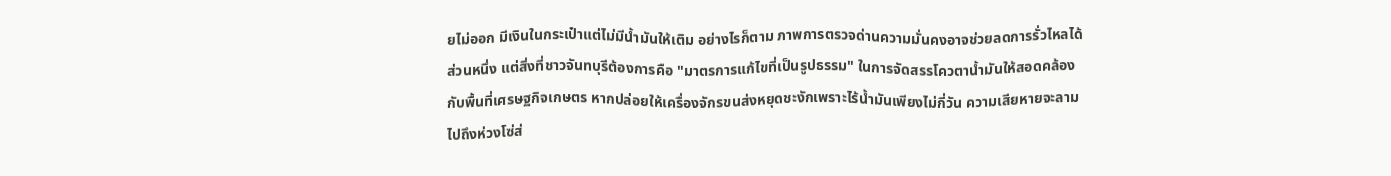ยไม่ออก มีเงินในกระเป๋าแต่ไม่มีน้ำมันให้เติม อย่างไรก็ตาม ภาพการตรวจด่านความมั่นคงอาจช่วยลดการรั่วไหลได้ส่วนหนึ่ง แต่สิ่งที่ชาวจันทบุรีต้องการคือ "มาตรการแก้ไขที่เป็นรูปธรรม" ในการจัดสรรโควตาน้ำมันให้สอดคล้องกับพื้นที่เศรษฐกิจเกษตร หากปล่อยให้เครื่องจักรขนส่งหยุดชะงักเพราะไร้น้ำมันเพียงไม่กี่วัน ความเสียหายจะลามไปถึงห่วงโซ่ส่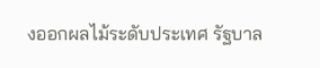งออกผลไม้ระดับประเทศ รัฐบาล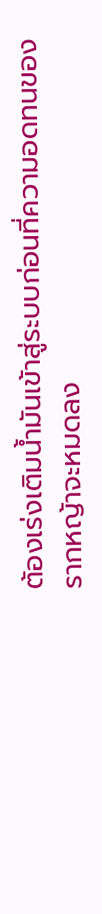ต้องเร่งเติมน้ำมันเข้าสู่ระบบก่อนที่ความอดทนของรากหญ้าจะหมดลง